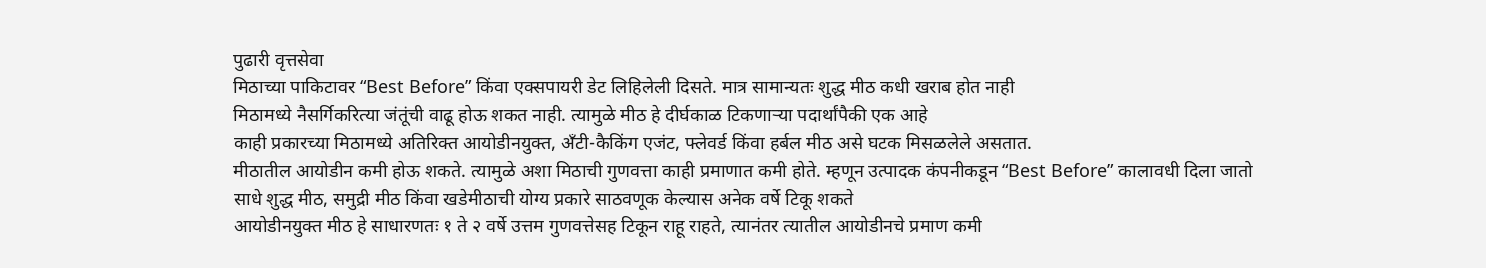पुढारी वृत्तसेवा
मिठाच्या पाकिटावर “Best Before” किंवा एक्सपायरी डेट लिहिलेली दिसते. मात्र सामान्यतः शुद्ध मीठ कधी खराब होत नाही
मिठामध्ये नैसर्गिकरित्या जंतूंची वाढू होऊ शकत नाही. त्यामुळे मीठ हे दीर्घकाळ टिकणाऱ्या पदार्थांपैकी एक आहे
काही प्रकारच्या मिठामध्ये अतिरिक्त आयोडीनयुक्त, अँटी-कैकिंग एजंट, फ्लेवर्ड किंवा हर्बल मीठ असे घटक मिसळलेले असतात.
मीठातील आयोडीन कमी होऊ शकते. त्यामुळे अशा मिठाची गुणवत्ता काही प्रमाणात कमी होते. म्हणून उत्पादक कंपनीकडून “Best Before” कालावधी दिला जातो
साधे शुद्ध मीठ, समुद्री मीठ किंवा खडेमीठाची योग्य प्रकारे साठवणूक केल्यास अनेक वर्षे टिकू शकते
आयोडीनयुक्त मीठ हे साधारणतः १ ते २ वर्षे उत्तम गुणवत्तेसह टिकून राहू राहते, त्यानंतर त्यातील आयोडीनचे प्रमाण कमी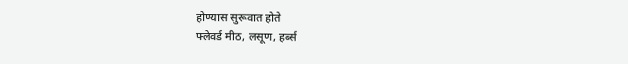होण्यास सुरूवात होते
फ्लेवर्ड मीठ, लसूण, हर्ब्स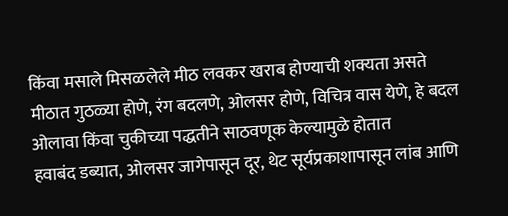किंवा मसाले मिसळलेले मीठ लवकर खराब होण्याची शक्यता असते
मीठात गुठळ्या होणे, रंग बदलणे, ओलसर होणे, विचित्र वास येणे, हे बदल ओलावा किंवा चुकीच्या पद्धतीने साठवणूक केल्यामुळे होतात
हवाबंद डब्यात, ओलसर जागेपासून दूर, थेट सूर्यप्रकाशापासून लांब आणि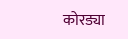कोरड्या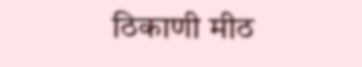ठिकाणी मीठ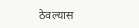ठेवल्यास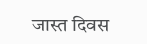जास्त दिवस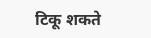टिकू शकते